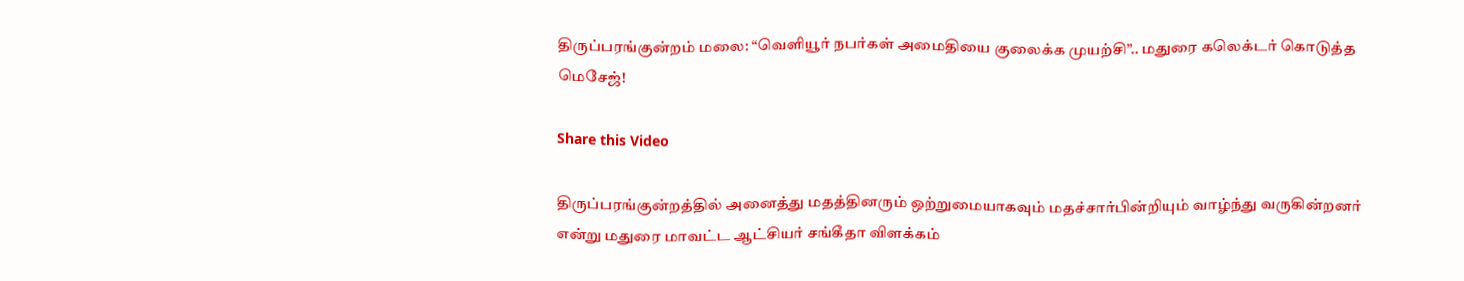திருப்பரங்குன்றம் மலை: “வெளியூர் நபர்கள் அமைதியை குலைக்க முயற்சி”.. மதுரை கலெக்டர் கொடுத்த மெசேஜ்!

Share this Video

திருப்பரங்குன்றத்தில் அனைத்து மதத்தினரும் ஒற்றுமையாகவும் மதச்சார்பின்றியும் வாழ்ந்து வருகின்றனர் என்று மதுரை மாவட்ட ஆட்சியர் சங்கீதா விளக்கம்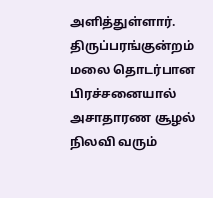அளித்துள்ளார். திருப்பரங்குன்றம் மலை தொடர்பான பிரச்சனையால் அசாதாரண சூழல் நிலவி வரும்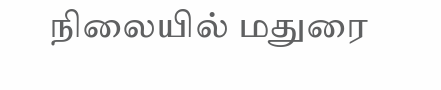நிலையில் மதுரை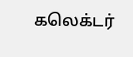கலெக்டர்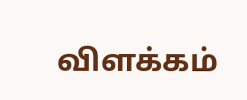விளக்கம்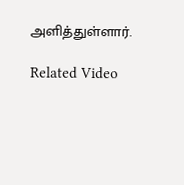அளித்துள்ளார்.

Related Video